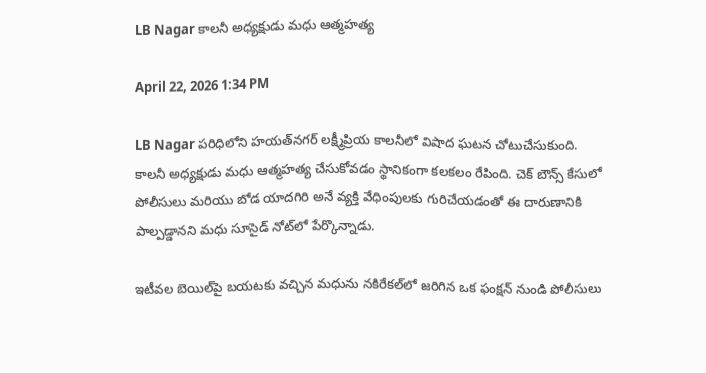LB Nagar కాలనీ అధ్యక్షుడు మధు ఆత్మహత్య

April 22, 2026 1:34 PM

LB Nagar పరిధిలోని హయత్‌నగర్ లక్ష్మీప్రియ కాలనీలో విషాద ఘటన చోటుచేసుకుంది. కాలనీ అధ్యక్షుడు మధు ఆత్మహత్య చేసుకోవడం స్థానికంగా కలకలం రేపింది. చెక్ బౌన్స్ కేసులో పోలీసులు మరియు బోడ యాదగిరి అనే వ్యక్తి వేధింపులకు గురిచేయడంతో ఈ దారుణానికి పాల్పడ్డానని మధు సూసైడ్ నోట్‌లో పేర్కొన్నాడు.

ఇటీవల బెయిల్‌పై బయటకు వచ్చిన మధును నకిరేకల్‌లో జరిగిన ఒక ఫంక్షన్ నుండి పోలీసులు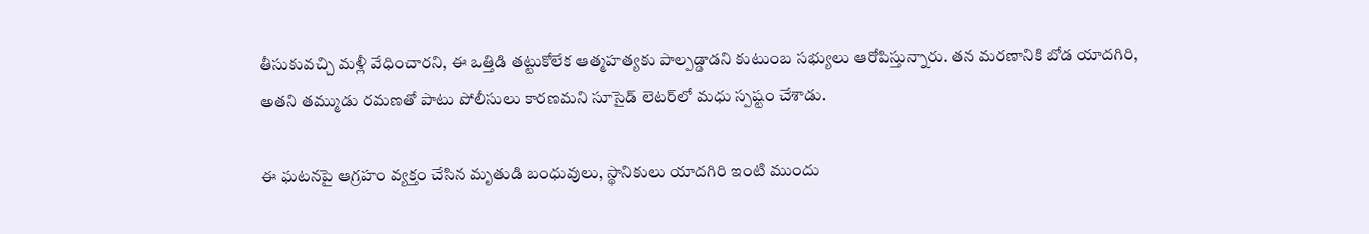తీసుకువచ్చి మళ్లీ వేధించారని, ఈ ఒత్తిడి తట్టుకోలేక ఆత్మహత్యకు పాల్పడ్డాడని కుటుంబ సభ్యులు ఆరోపిస్తున్నారు. తన మరణానికి బోడ యాదగిరి, అతని తమ్ముడు రమణతో పాటు పోలీసులు కారణమని సూసైడ్ లెటర్‌లో మధు స్పష్టం చేశాడు.

ఈ ఘటనపై ఆగ్రహం వ్యక్తం చేసిన మృతుడి బంధువులు, స్థానికులు యాదగిరి ఇంటి ముందు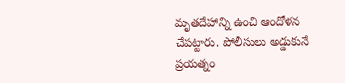మృతదేహాన్ని ఉంచి ఆందోళన చేపట్టారు. పోలీసులు అడ్డుకునే ప్రయత్నం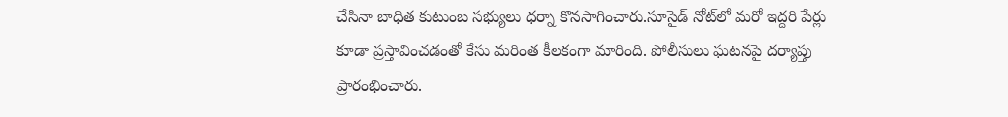చేసినా బాధిత కుటుంబ సభ్యులు ధర్నా కొనసాగించారు.సూసైడ్ నోట్‌లో మరో ఇద్దరి పేర్లు కూడా ప్రస్తావించడంతో కేసు మరింత కీలకంగా మారింది. పోలీసులు ఘటనపై దర్యాప్తు ప్రారంభించారు.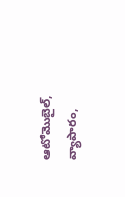ఆటోమొబైల్, వ్యాపారం,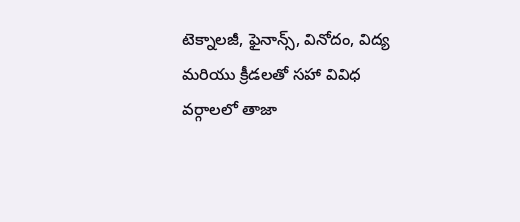టెక్నాలజీ, ఫైనాన్స్, వినోదం, విద్య మరియు క్రీడలతో సహా వివిధ వర్గాలలో తాజా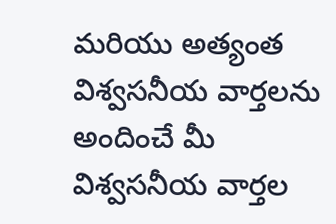మరియు అత్యంత విశ్వసనీయ వార్తలను అందించే మీ విశ్వసనీయ వార్తల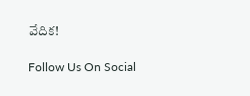వేదిక!

Follow Us On Social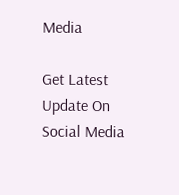Media

Get Latest Update On Social Media